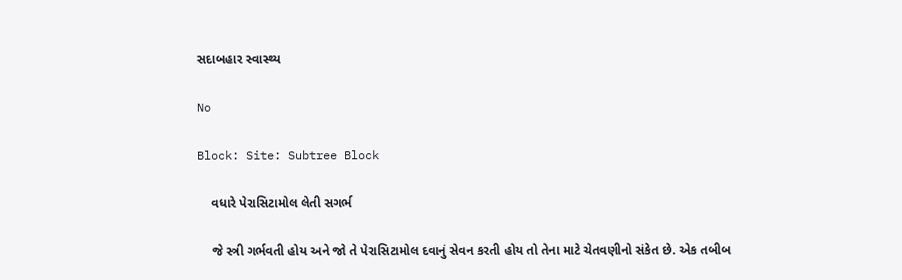સદાબહાર સ્વાસ્થ્ય

No

Block: Site: Subtree Block

    વધારે પેરાસિટામોલ લેતી સગર્ભ

    જે સ્ત્રી ગર્ભવતી હોય અને જો તે પેરાસિટામોલ દવાનું સેવન કરતી હોય તો તેના માટે ચેતવણીનો સંકેત છે. એક તબીબ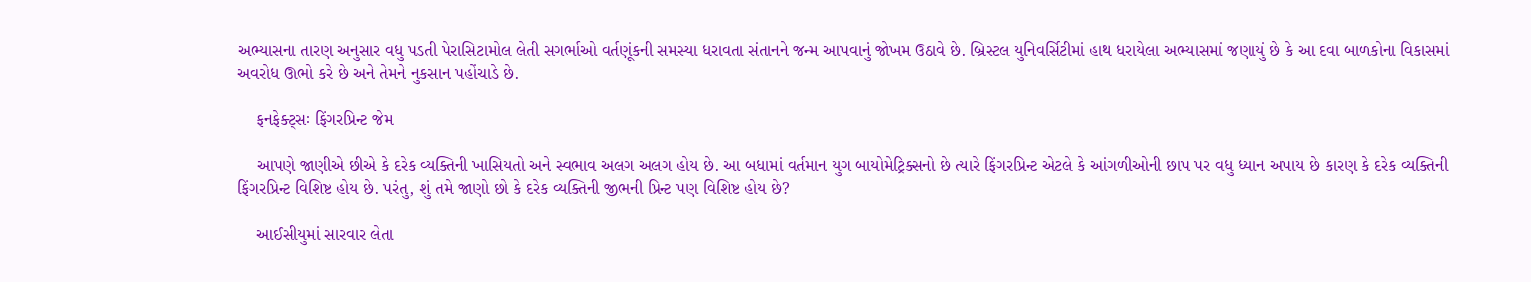અભ્યાસના તારણ અનુસાર વધુ પડતી પેરાસિટામોલ લેતી સગર્ભાઓ વર્તણૂંકની સમસ્યા ધરાવતા સંતાનને જન્મ આપવાનું જોખમ ઉઠાવે છે. બ્રિસ્ટલ યુનિવર્સિટીમાં હાથ ધરાયેલા અભ્યાસમાં જણાયું છે કે આ દવા બાળકોના વિકાસમાં અવરોધ ઊભો કરે છે અને તેમને નુકસાન પહોંચાડે છે.

    ફનફેક્ટ્સઃ ફિંગરપ્રિન્ટ જેમ

    આપણે જાણીએ છીએ કે દરેક વ્યક્તિની ખાસિયતો અને સ્વભાવ અલગ અલગ હોય છે. આ બધામાં વર્તમાન યુગ બાયોમેટ્રિક્સનો છે ત્યારે ફિંગરપ્રિન્ટ એટલે કે આંગળીઓની છાપ પર વધુ ધ્યાન અપાય છે કારણ કે દરેક વ્યક્તિની ફિંગરપ્રિન્ટ વિશિષ્ટ હોય છે. પરંતુ, શું તમે જાણો છો કે દરેક વ્યક્તિની જીભની પ્રિન્ટ પણ વિશિષ્ટ હોય છે?

    આઈસીયુમાં સારવાર લેતા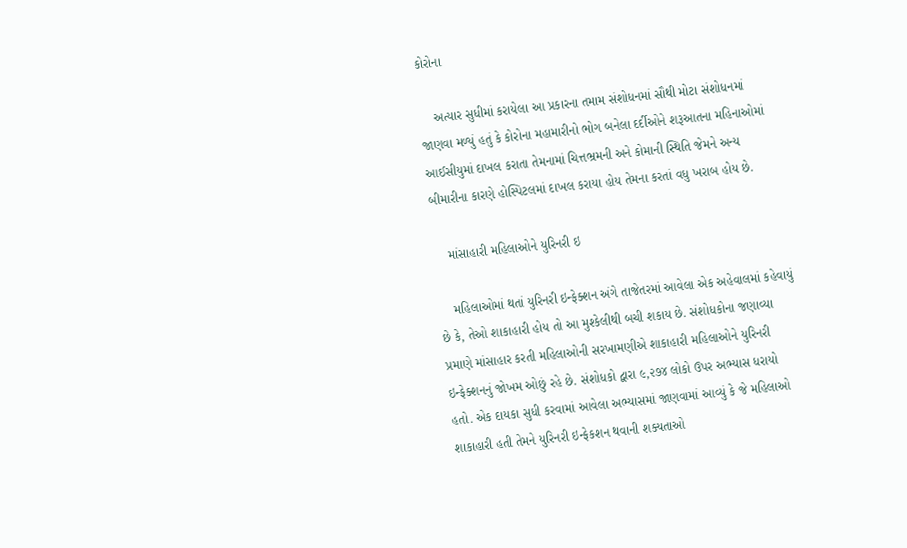કોરોના

    અત્યાર સુધીમાં કરાયેલા આ પ્રકારના તમામ સંશોધનમાં સૌથી મોટા સંશોધનમાં જાણવા મળ્યું હતું કે કોરોના મહામારીનો ભોગ બનેલા દર્દીઓને શરૂઆતના મહિનાઓમાં આઈસીયુમાં દાખલ કરાતા તેમનામાં ચિત્તભ્રમની અને કોમાની સ્થિતિ જેમને અન્ય બીમારીના કારણે હોસ્પિટલમાં દાખલ કરાયા હોય તેમના કરતાં વધુ ખરાબ હોય છે.

    માંસાહારી મહિલાઓને યુરિનરી ઇ

    મહિલાઓમાં થતાં યુરિનરી ઇન્ફેક્શન અંગે તાજેતરમાં આવેલા એક અહેવાલમાં કહેવાયું છે કે, તેઓ શાકાહારી હોય તો આ મુશ્કેલીથી બચી શકાય છે. સંશોધકોના જણાવ્યા પ્રમાણે માંસાહાર કરતી મહિલાઓની સરખામણીએ શાકાહારી મહિલાઓને યુરિનરી ઇન્ફેક્શનનું જોખમ ઓછું રહે છે. સંશોધકો દ્વારા ૯,૨૭૪ લોકો ઉપર અભ્યાસ ધરાયો હતો. એક દાયકા સુધી કરવામાં આવેલા અભ્યાસમાં જાણવામાં આવ્યું કે જે મહિલાઓ શાકાહારી હતી તેમને યુરિનરી ઇન્ફેકશન થવાની શક્યતાઓ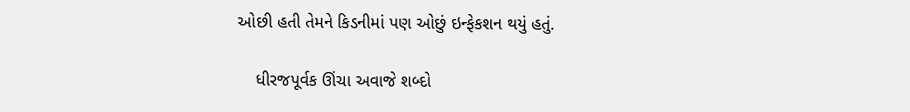ઓછી હતી તેમને કિડનીમાં પણ ઓછું ઇન્ફેકશન થયું હતું.

    ધીરજપૂર્વક ઊંચા અવાજે શબ્દો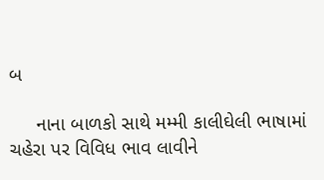બ

     નાના બાળકો સાથે મમ્મી કાલીઘેલી ભાષામાં ચહેરા પર વિવિધ ભાવ લાવીને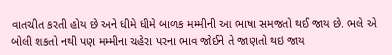વાતચીત કરતી હોય છે અને ધીમે ધીમે બાળક મમ્મીની આ ભાષા સમજતો થઈ જાય છે. ભલે એ બોલી શકતો નથી પણ મમ્મીના ચહેરા પરના ભાવ જોઈને તે જાણતો થઇ જાય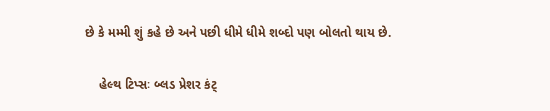છે કે મમ્મી શું કહે છે અને પછી ધીમે ધીમે શબ્દો પણ બોલતો થાય છે.

    હેલ્થ ટિપ્સઃ બ્લડ પ્રેશર કંટ્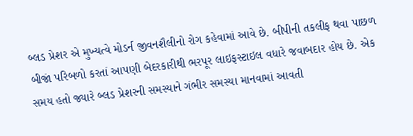બ્લડ પ્રેશર એ મુખ્યત્વે મોડર્ન જીવનશૈલીનો રોગ કહેવામાં આવે છે. બીપીની તકલીફ થવા પાછળ બીજાં પરિબળો કરતાં આપણી બેદરકારીથી ભરપૂર લાઇફસ્ટાઇલ વધારે જવાબદાર હોય છે. એક સમય હતો જ્યારે બ્લડ પ્રેશરની સમસ્યાને ગંભીર સમસ્યા માનવામાં આવતી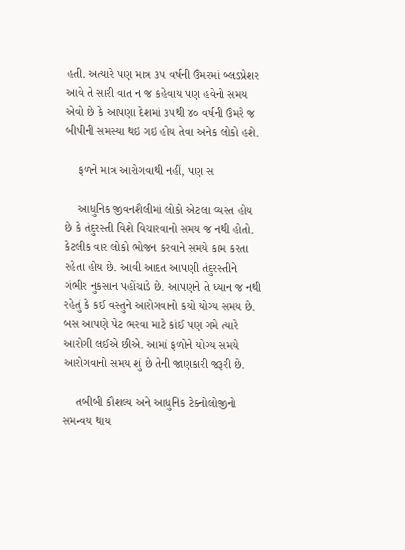હતી. અત્યારે પણ માત્ર ૩૫ વર્ષની ઉંમરમાં બ્લડપ્રેશર આવે તે સારી વાત ન જ કહેવાય પણ હવેનો સમય એવો છે કે આપણા દેશમાં ૩૫થી ૪૦ વર્ષની ઉંમરે જ બીપીની સમસ્યા થઇ ગઇ હોય તેવા અનેક લોકો હશે.

    ફળને માત્ર આરોગવાથી નહીં, પણ સ

    આધુનિક જીવનશૈલીમાં લોકો એટલા વ્યસ્ત હોય છે કે તંદુરસ્તી વિશે વિચારવાનો સમય જ નથી હોતો. કેટલીક વાર લોકો ભોજન કરવાને સમયે કામ કરતા રહેતા હોય છે. આવી આદત આપણી તંદુરસ્તીને ગંભીર નુકસાન પહોંચાડે છે. આપણને તે ધ્યાન જ નથી રહેતું કે કઈ વસ્તુને આરોગવાનો કયો યોગ્ય સમય છે. બસ આપણે પેટ ભરવા માટે કાંઈ પણ ગમે ત્યારે આરોગી લઈએ છીએ. આમાં ફળોને યોગ્ય સમયે આરોગવાનો સમય શું છે તેની જાણકારી જરૂરી છે.

    તબીબી કૌશલ્ય અને આધુનિક ટેક્નોલોજીનો સમન્વય થાય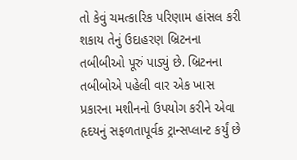તો કેવું ચમત્કારિક પરિણામ હાંસલ કરી શકાય તેનું ઉદાહરણ બ્રિટનના તબીબીઓ પૂરું પાડ્યું છે. બ્રિટનના તબીબોએ પહેલી વાર એક ખાસ પ્રકારના મશીનનો ઉપયોગ કરીને એવા હૃદયનું સફળતાપૂર્વક ટ્રાન્સપ્લાન્ટ કર્યું છે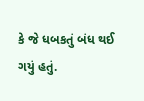કે જે ધબકતું બંધ થઈ ગયું હતું.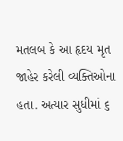મતલબ કે આ હૃદય મૃત જાહેર કરેલી વ્યક્તિઓના હતા. અત્યાર સુધીમાં ૬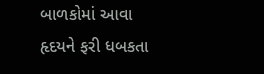બાળકોમાં આવા હૃદયને ફરી ધબકતા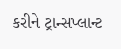કરીને ટ્રાન્સપ્લાન્ટ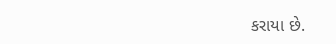કરાયા છે.